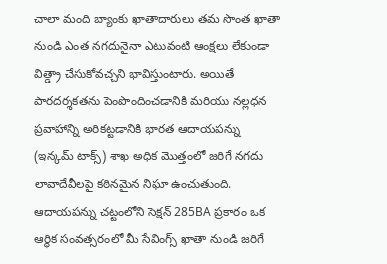చాలా మంది బ్యాంకు ఖాతాదారులు తమ సొంత ఖాతా నుండి ఎంత నగదునైనా ఎటువంటి ఆంక్షలు లేకుండా విత్డ్రా చేసుకోవచ్చని భావిస్తుంటారు. అయితే పారదర్శకతను పెంపొందించడానికి మరియు నల్లధన ప్రవాహాన్ని అరికట్టడానికి భారత ఆదాయపన్ను (ఇన్కమ్ టాక్స్) శాఖ అధిక మొత్తంలో జరిగే నగదు లావాదేవీలపై కఠినమైన నిఘా ఉంచుతుంది.
ఆదాయపన్ను చట్టంలోని సెక్షన్ 285BA ప్రకారం ఒక ఆర్థిక సంవత్సరంలో మీ సేవింగ్స్ ఖాతా నుండి జరిగే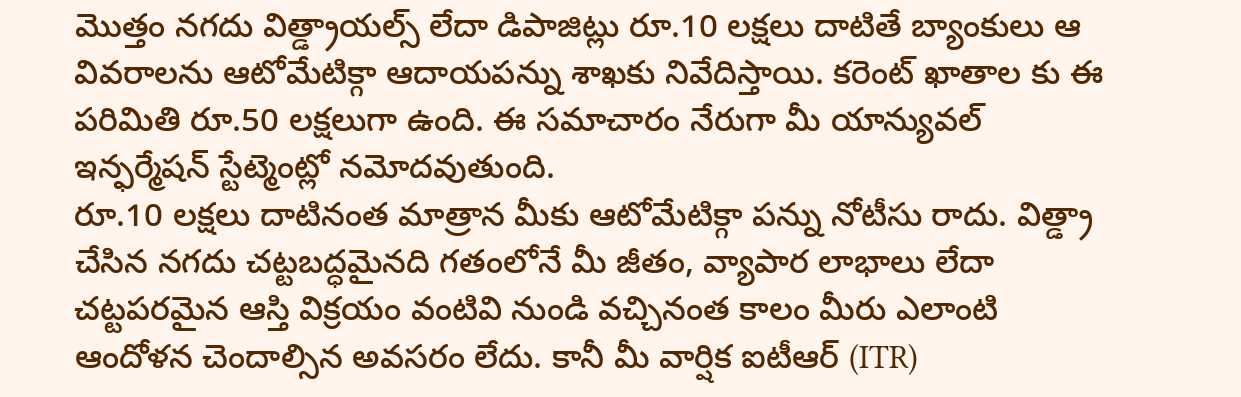మొత్తం నగదు విత్డ్రాయల్స్ లేదా డిపాజిట్లు రూ.10 లక్షలు దాటితే బ్యాంకులు ఆ వివరాలను ఆటోమేటిక్గా ఆదాయపన్ను శాఖకు నివేదిస్తాయి. కరెంట్ ఖాతాల కు ఈ పరిమితి రూ.50 లక్షలుగా ఉంది. ఈ సమాచారం నేరుగా మీ యాన్యువల్ ఇన్ఫర్మేషన్ స్టేట్మెంట్లో నమోదవుతుంది.
రూ.10 లక్షలు దాటినంత మాత్రాన మీకు ఆటోమేటిక్గా పన్ను నోటీసు రాదు. విత్డ్రా చేసిన నగదు చట్టబద్ధమైనది గతంలోనే మీ జీతం, వ్యాపార లాభాలు లేదా చట్టపరమైన ఆస్తి విక్రయం వంటివి నుండి వచ్చినంత కాలం మీరు ఎలాంటి ఆందోళన చెందాల్సిన అవసరం లేదు. కానీ మీ వార్షిక ఐటీఆర్ (ITR)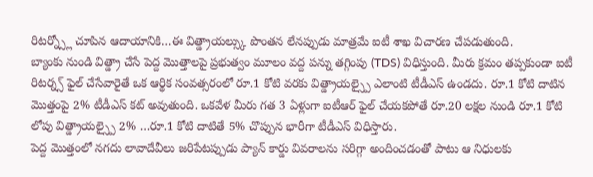రిటర్న్స్లో చూపిన ఆదాయానికి…ఈ విత్డ్రాయల్స్కు పొంతన లేనప్పుడు మాత్రమే ఐటీ శాఖ విచారణ చేపడుతుంది.
బ్యాంకు నుండి విత్డ్రా చేసే పెద్ద మొత్తాలపై ప్రభుత్వం మూలం వద్ద పన్ను తగ్గింపు (TDS) విధిస్తుంది. మీరు క్రమం తప్పకుండా ఐటీ రిటర్న్స్ ఫైల్ చేసేవారైతే ఒక ఆర్థిక సంవత్సరంలో రూ.1 కోటి వరకు విత్డ్రాయల్స్పై ఎలాంటి టీడీఎస్ ఉండదు. రూ.1 కోటి దాటిన మొత్తంపై 2% టీడీఎస్ కట్ అవుతుంది. ఒకవేళ మీరు గత 3 ఏళ్లుగా ఐటీఆర్ ఫైల్ చేయకపోతే రూ.20 లక్షల నుండి రూ.1 కోటి లోపు విత్డ్రాయల్స్పై 2% …రూ.1 కోటి దాటితే 5% చొప్పున భారీగా టీడీఎస్ విధిస్తారు.
పెద్ద మొత్తంలో నగదు లావాదేవీలు జరిపేటప్పుడు ప్యాన్ కార్డు వివరాలను సరిగ్గా అందించడంతో పాటు ఆ నిధులకు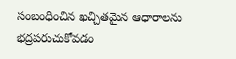సంబంధించిన ఖచ్చితమైన ఆధారాలను భద్రపరుచుకోవడం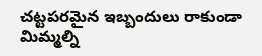చట్టపరమైన ఇబ్బందులు రాకుండా మిమ్మల్ని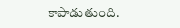కాపాడుతుంది.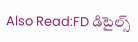Also Read:FD డిటైల్స్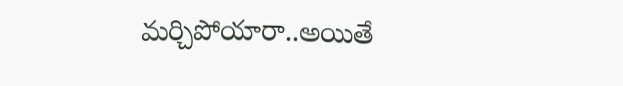మర్చిపోయారా..అయితే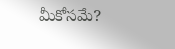మీకోసమే?